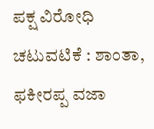ಪಕ್ಷ ವಿರೋಧಿ ಚಟುವಟಿಕೆ : ಶಾಂತಾ, ಫಕೀರಪ್ಪ ವಜಾ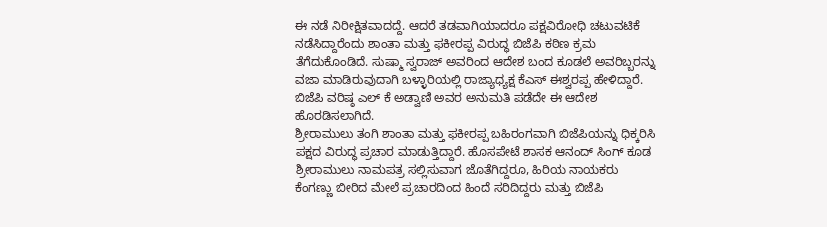ಈ ನಡೆ ನಿರೀಕ್ಷಿತವಾದದ್ದೆ. ಆದರೆ ತಡವಾಗಿಯಾದರೂ ಪಕ್ಷವಿರೋಧಿ ಚಟುವಟಿಕೆ ನಡೆಸಿದ್ದಾರೆಂದು ಶಾಂತಾ ಮತ್ತು ಫಕೀರಪ್ಪ ವಿರುದ್ಧ ಬಿಜೆಪಿ ಕಠಿಣ ಕ್ರಮ ತೆಗೆದುಕೊಂಡಿದೆ. ಸುಷ್ಮಾ ಸ್ವರಾಜ್ ಅವರಿಂದ ಆದೇಶ ಬಂದ ಕೂಡಲೆ ಅವರಿಬ್ಬರನ್ನು ವಜಾ ಮಾಡಿರುವುದಾಗಿ ಬಳ್ಳಾರಿಯಲ್ಲಿ ರಾಜ್ಯಾಧ್ಯಕ್ಷ ಕೆಎಸ್ ಈಶ್ವರಪ್ಪ ಹೇಳಿದ್ದಾರೆ. ಬಿಜೆಪಿ ವರಿಷ್ಠ ಎಲ್ ಕೆ ಅಡ್ವಾಣಿ ಅವರ ಅನುಮತಿ ಪಡೆದೇ ಈ ಆದೇಶ ಹೊರಡಿಸಲಾಗಿದೆ.
ಶ್ರೀರಾಮುಲು ತಂಗಿ ಶಾಂತಾ ಮತ್ತು ಫಕೀರಪ್ಪ ಬಹಿರಂಗವಾಗಿ ಬಿಜೆಪಿಯನ್ನು ಧಿಕ್ಕರಿಸಿ ಪಕ್ಷದ ವಿರುದ್ಧ ಪ್ರಚಾರ ಮಾಡುತ್ತಿದ್ದಾರೆ. ಹೊಸಪೇಟೆ ಶಾಸಕ ಆನಂದ್ ಸಿಂಗ್ ಕೂಡ ಶ್ರೀರಾಮುಲು ನಾಮಪತ್ರ ಸಲ್ಲಿಸುವಾಗ ಜೊತೆಗಿದ್ದರೂ, ಹಿರಿಯ ನಾಯಕರು ಕೆಂಗಣ್ಣು ಬೀರಿದ ಮೇಲೆ ಪ್ರಚಾರದಿಂದ ಹಿಂದೆ ಸರಿದಿದ್ದರು ಮತ್ತು ಬಿಜೆಪಿ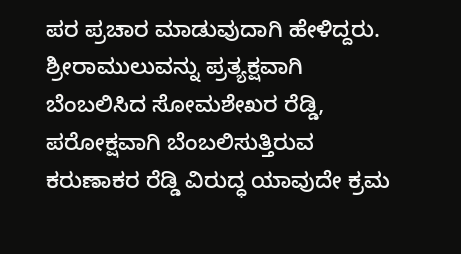ಪರ ಪ್ರಚಾರ ಮಾಡುವುದಾಗಿ ಹೇಳಿದ್ದರು.
ಶ್ರೀರಾಮುಲುವನ್ನು ಪ್ರತ್ಯಕ್ಷವಾಗಿ ಬೆಂಬಲಿಸಿದ ಸೋಮಶೇಖರ ರೆಡ್ಡಿ, ಪರೋಕ್ಷವಾಗಿ ಬೆಂಬಲಿಸುತ್ತಿರುವ ಕರುಣಾಕರ ರೆಡ್ಡಿ ವಿರುದ್ಧ ಯಾವುದೇ ಕ್ರಮ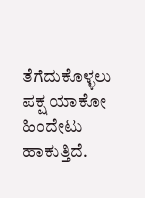ತೆಗೆದುಕೊಳ್ಳಲು ಪಕ್ಷ ಯಾಕೋ ಹಿಂದೇಟು ಹಾಕುತ್ತಿದೆ.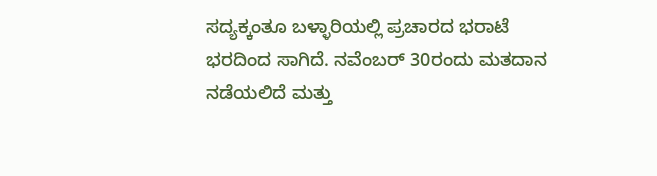ಸದ್ಯಕ್ಕಂತೂ ಬಳ್ಳಾರಿಯಲ್ಲಿ ಪ್ರಚಾರದ ಭರಾಟೆ ಭರದಿಂದ ಸಾಗಿದೆ. ನವೆಂಬರ್ 30ರಂದು ಮತದಾನ ನಡೆಯಲಿದೆ ಮತ್ತು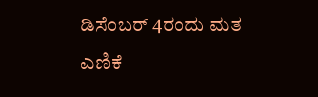ಡಿಸೆಂಬರ್ 4ರಂದು ಮತ ಎಣಿಕೆ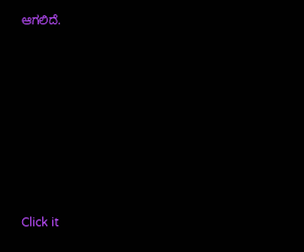ಆಗಲಿದೆ.












Click it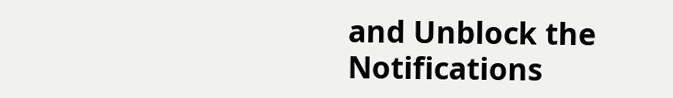and Unblock the Notifications